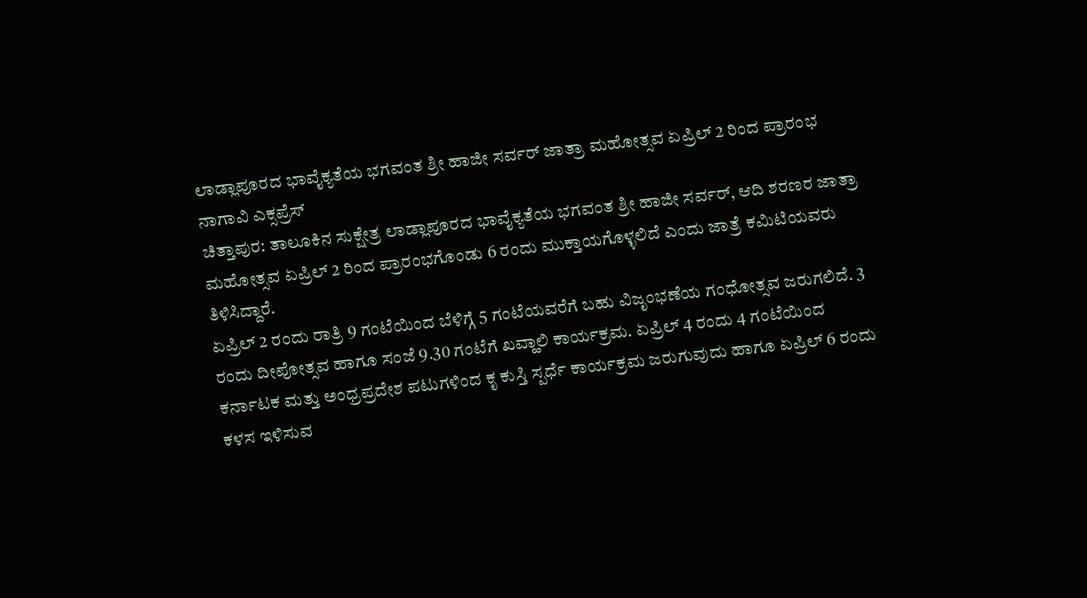ಲಾಡ್ಲಾಪೂರದ ಭಾವೈಕ್ಯತೆಯ ಭಗವಂತ ಶ್ರೀ ಹಾಜೀ ಸರ್ವರ್ ಜಾತ್ರಾ ಮಹೋತ್ಸವ ಏಪ್ರಿಲ್ 2 ರಿಂದ ಪ್ರಾರಂಭ
ನಾಗಾವಿ ಎಕ್ಸಪ್ರೆಸ್
ಚಿತ್ತಾಪುರ: ತಾಲೂಕಿನ ಸುಕ್ಷೇತ್ರ ಲಾಡ್ಲಾಪೂರದ ಭಾವೈಕ್ಯತೆಯ ಭಗವಂತ ಶ್ರೀ ಹಾಜೀ ಸರ್ವರ್, ಆದಿ ಶರಣರ ಜಾತ್ರಾ ಮಹೋತ್ಸವ ಏಪ್ರಿಲ್ 2 ರಿಂದ ಪ್ರಾರಂಭಗೊಂಡು 6 ರಂದು ಮುಕ್ತಾಯಗೊಳ್ಳಲಿದೆ ಎಂದು ಜಾತ್ರೆ ಕಮಿಟಿಯವರು ತಿಳಿಸಿದ್ದಾರೆ.
ಏಪ್ರಿಲ್ 2 ರಂದು ರಾತ್ರಿ 9 ಗಂಟೆಯಿಂದ ಬೆಳಿಗ್ಗೆ 5 ಗಂಟೆಯವರೆಗೆ ಬಹು ವಿಜೃಂಭಣೆಯ ಗಂಧೋತ್ಸವ ಜರುಗಲಿದೆ. 3 ರಂದು ದೀಪೋತ್ಸವ ಹಾಗೂ ಸಂಜೆ 9.30 ಗಂಟೆಗೆ ಖವ್ಹಾಲಿ ಕಾರ್ಯಕ್ರಮ. ಏಪ್ರಿಲ್ 4 ರಂದು 4 ಗಂಟೆಯಿಂದ ಕರ್ನಾಟಕ ಮತ್ತು ಅಂಧ್ರಪ್ರದೇಶ ಪಟುಗಳಿಂದ ಕೃ ಕುಸ್ತಿ ಸ್ಪರ್ಧೆ ಕಾರ್ಯಕ್ರಮ ಜರುಗುವುದು ಹಾಗೂ ಏಪ್ರಿಲ್ 6 ರಂದು ಕಳಸ ಇಳಿಸುವ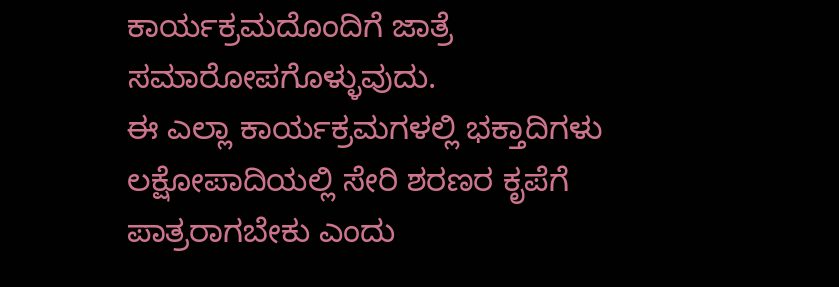ಕಾರ್ಯಕ್ರಮದೊಂದಿಗೆ ಜಾತ್ರೆ ಸಮಾರೋಪಗೊಳ್ಳುವುದು.
ಈ ಎಲ್ಲಾ ಕಾರ್ಯಕ್ರಮಗಳಲ್ಲಿ ಭಕ್ತಾದಿಗಳು ಲಕ್ಷೋಪಾದಿಯಲ್ಲಿ ಸೇರಿ ಶರಣರ ಕೃಪೆಗೆ ಪಾತ್ರರಾಗಬೇಕು ಎಂದು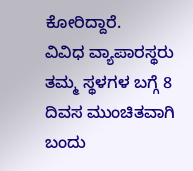ಕೋರಿದ್ದಾರೆ.
ವಿವಿಧ ವ್ಯಾಪಾರಸ್ಥರು ತಮ್ಮ ಸ್ಥಳಗಳ ಬಗ್ಗೆ 8 ದಿವಸ ಮುಂಚಿತವಾಗಿ ಬಂದು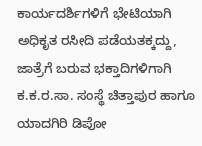ಕಾರ್ಯದರ್ಶಿಗಳಿಗೆ ಭೇಟಿಯಾಗಿ ಅಧಿಕೃತ ರಸೀದಿ ಪಡೆಯತಕ್ಕದ್ದು, ಜಾತ್ರೆಗೆ ಬರುವ ಭಕ್ತಾದಿಗಳಿಗಾಗಿ ಕ.ಕ.ರ.ಸಾ. ಸಂಸ್ಥೆ ಚಿತ್ತಾಪುರ ಹಾಗೂ ಯಾದಗಿರಿ ಡಿಪೋ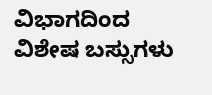ವಿಭಾಗದಿಂದ ವಿಶೇಷ ಬಸ್ಸುಗಳು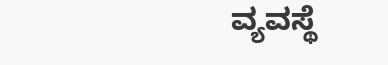ವ್ಯವಸ್ಥೆ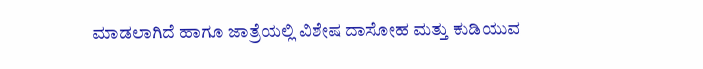ಮಾಡಲಾಗಿದೆ ಹಾಗೂ ಜಾತ್ರೆಯಲ್ಲಿ ವಿಶೇಷ ದಾಸೋಹ ಮತ್ತು ಕುಡಿಯುವ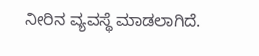ನೀರಿನ ವ್ಯವಸ್ಥೆ ಮಾಡಲಾಗಿದೆ.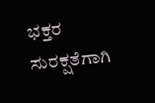ಭಕ್ತರ ಸುರಕ್ಷತೆಗಾಗಿ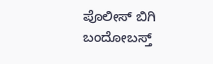ಪೊಲೀಸ್ ಬಿಗಿ ಬಂದೋಬಸ್ತ್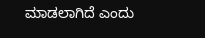ಮಾಡಲಾಗಿದೆ ಎಂದು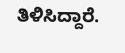ತಿಳಿಸಿದ್ದಾರೆ.